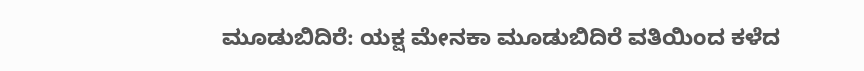ಮೂಡುಬಿದಿರೆ: ಯಕ್ಷ ಮೇನಕಾ ಮೂಡುಬಿದಿರೆ ವತಿಯಿಂದ ಕಳೆದ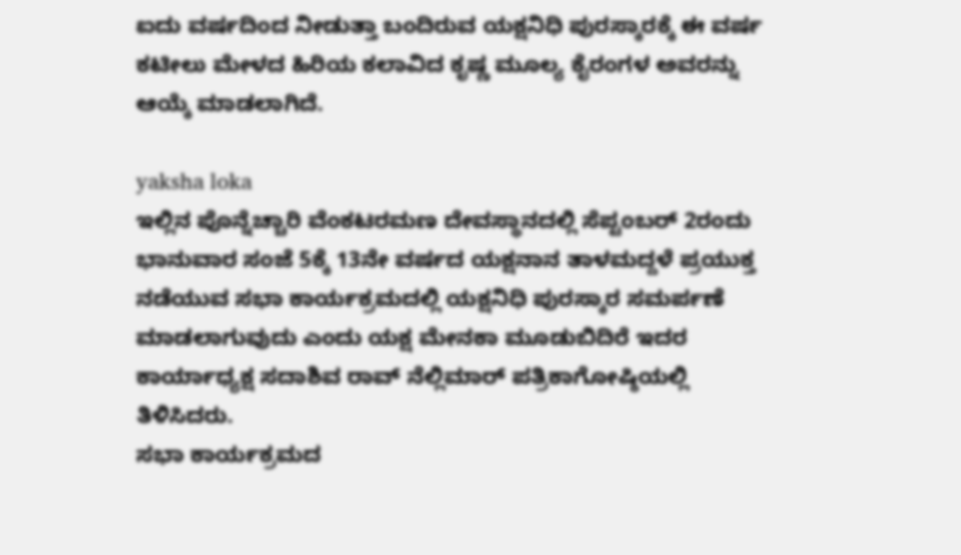ಐದು ವರ್ಷದಿಂದ ನೀಡುತ್ತಾ ಬಂದಿರುವ ಯಕ್ಷನಿಧಿ ಪುರಸ್ಕಾರಕ್ಕೆ ಈ ವರ್ಷ ಕಟೀಲು ಮೇಳದ ಹಿರಿಯ ಕಲಾವಿದ ಕೃಷ್ಣ ಮೂಲ್ಯ ಕೈರಂಗಳ ಅವರನ್ನು ಆಯ್ಕೆ ಮಾಡಲಾಗಿದೆ.

yaksha loka
ಇಲ್ಲಿನ ಪೊನ್ನೆಚ್ಚಾರಿ ವೆಂಕಟರಮಣ ದೇವಸ್ಥಾನದಲ್ಲಿ ಸೆಪ್ಟಂಬರ್ 2ರಂದು ಭಾನುವಾರ ಸಂಜೆ 5ಕ್ಕೆ 13ನೇ ವರ್ಷದ ಯಕ್ಷನಾನ ತಾಳಮದ್ದಳೆ ಪ್ರಯುಕ್ತ ನಡೆಯುವ ಸಭಾ ಕಾರ್ಯಕ್ರಮದಲ್ಲಿ ಯಕ್ಷನಿಧಿ ಪುರಸ್ಕಾರ ಸಮರ್ಪಣೆ ಮಾಡಲಾಗುವುದು ಎಂದು ಯಕ್ಷ ಮೇನಕಾ ಮೂಡುಬಿದಿರೆ ಇದರ ಕಾರ್ಯಾಧ್ಯಕ್ಷ ಸದಾಶಿವ ರಾವ್ ನೆಲ್ಲಿಮಾರ್ ಪತ್ರಿಕಾಗೋಷ್ಠಿಯಲ್ಲಿ ತಿಳಿಸಿದರು.
ಸಭಾ ಕಾರ್ಯಕ್ರಮದ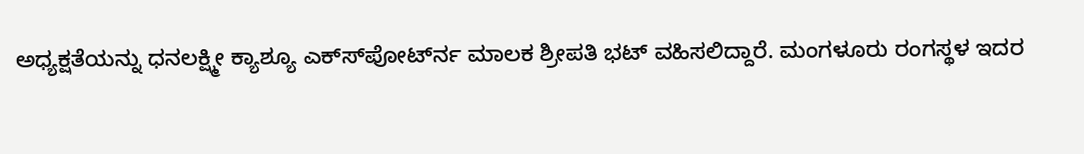ಅಧ್ಯಕ್ಷತೆಯನ್ನು ಧನಲಕ್ಷ್ಮೀ ಕ್ಯಾಶ್ಯೂ ಎಕ್ಸ್‍ಪೋರ್ಟ್‍ನ ಮಾಲಕ ಶ್ರೀಪತಿ ಭಟ್ ವಹಿಸಲಿದ್ದಾರೆ. ಮಂಗಳೂರು ರಂಗಸ್ಥಳ ಇದರ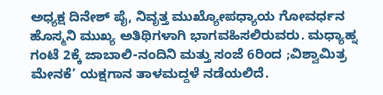ಅಧ್ಯಕ್ಷ ದಿನೇಶ್ ಪೈ, ನಿವೃತ್ತ ಮುಖ್ಯೋಪಧ್ಯಾಯ ಗೋವರ್ಧನ ಹೊಸ್ಮನಿ ಮುಖ್ಯ ಅತಿಥಿಗಳಾಗಿ ಭಾಗವಹಿಸಲಿರುವರು. ಮಧ್ಯಾಹ್ನ ಗಂಟೆ 2ಕ್ಕೆ ಜಾಬಾಲಿ-ನಂದಿನಿ ಮತ್ತು ಸಂಜೆ 6ರಿಂದ ;ವಿಶ್ವಾಮಿತ್ರ ಮೇನಕೆ’ ಯಕ್ಷಗಾನ ತಾಳಮದ್ದಳೆ ನಡೆಯಲಿದೆ.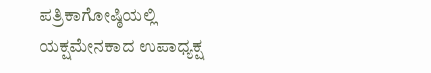ಪತ್ರಿಕಾಗೋಷ್ಠಿಯಲ್ಲಿ ಯಕ್ಷಮೇನಕಾದ ಉಪಾಧ್ಯಕ್ಷ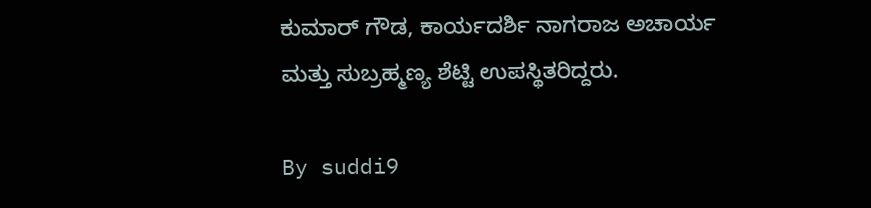ಕುಮಾರ್ ಗೌಡ, ಕಾರ್ಯದರ್ಶಿ ನಾಗರಾಜ ಅಚಾರ್ಯ ಮತ್ತು ಸುಬ್ರಹ್ಮಣ್ಯ ಶೆಟ್ಟಿ ಉಪಸ್ಥಿತರಿದ್ದರು.

By suddi9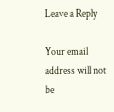Leave a Reply

Your email address will not be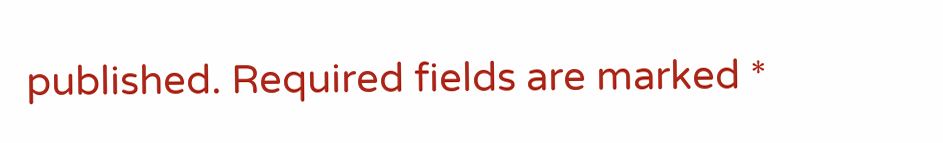published. Required fields are marked *